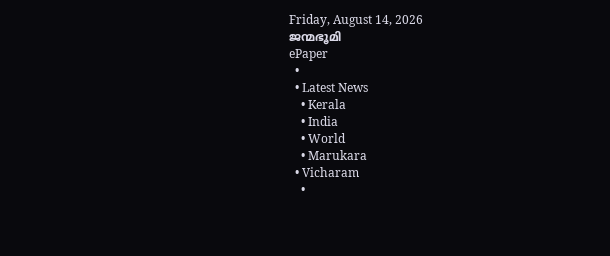Friday, August 14, 2026
ജന്മഭൂമി
ePaper
  •
  • Latest News
    • Kerala
    • India
    • World
    • Marukara
  • Vicharam
    •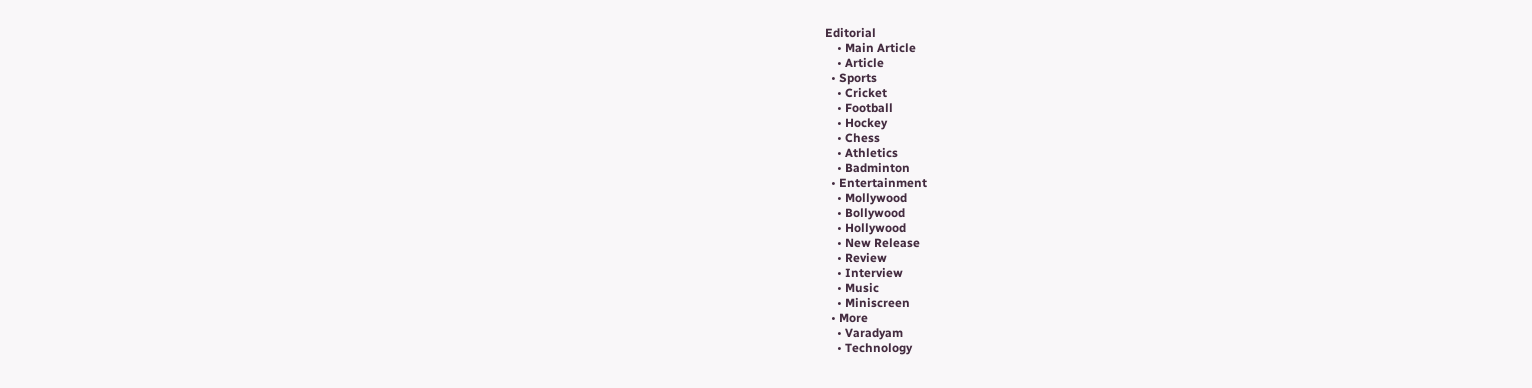Editorial
    • Main Article
    • Article
  • Sports
    • Cricket
    • Football
    • Hockey
    • Chess
    • Athletics
    • Badminton
  • Entertainment
    • Mollywood
    • Bollywood
    • Hollywood
    • New Release
    • Review
    • Interview
    • Music
    • Miniscreen
  • More
    • Varadyam
    • Technology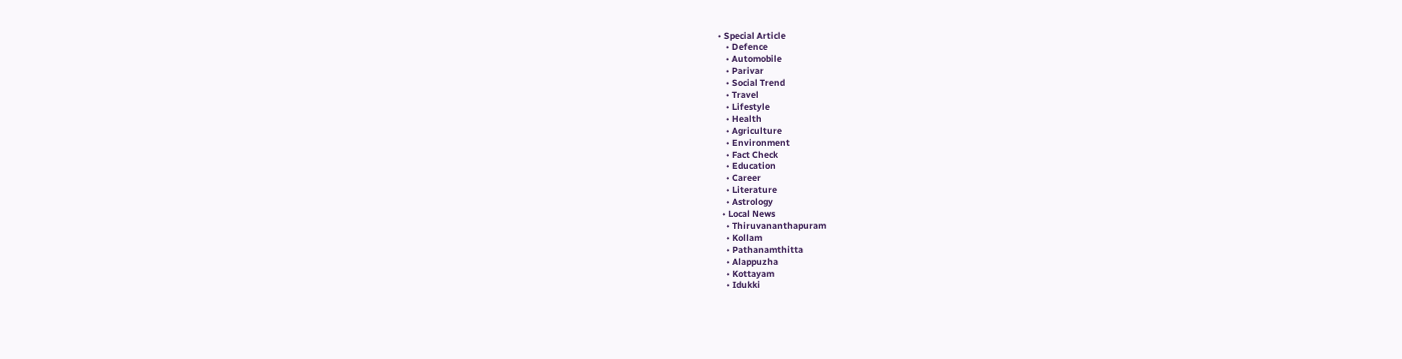• Special Article
    • Defence
    • Automobile
    • Parivar
    • Social Trend
    • Travel
    • Lifestyle
    • Health
    • Agriculture
    • Environment
    • Fact Check
    • Education
    • Career
    • Literature
    • Astrology
  • Local News
    • Thiruvananthapuram
    • Kollam
    • Pathanamthitta
    • Alappuzha
    • Kottayam
    • Idukki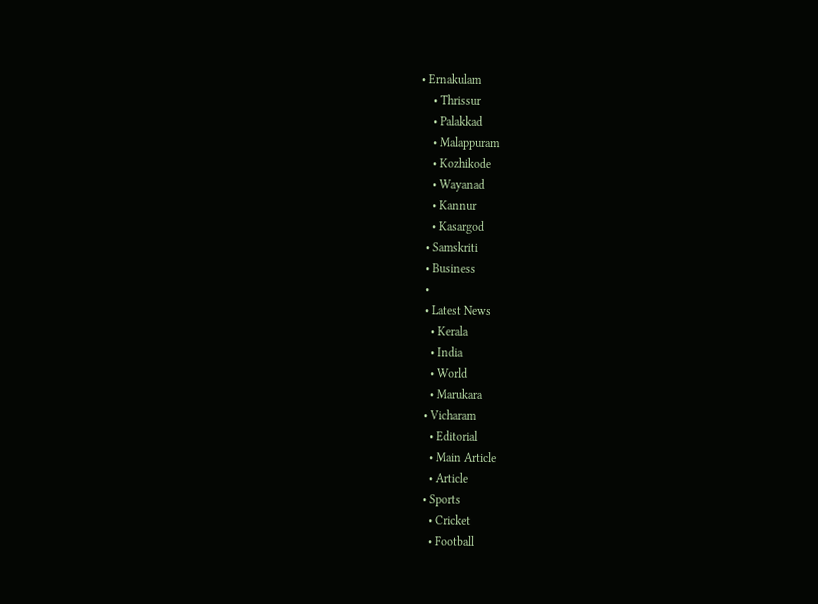• Ernakulam
    • Thrissur
    • Palakkad
    • Malappuram
    • Kozhikode
    • Wayanad
    • Kannur
    • Kasargod
  • Samskriti
  • Business
  •
  • Latest News
    • Kerala
    • India
    • World
    • Marukara
  • Vicharam
    • Editorial
    • Main Article
    • Article
  • Sports
    • Cricket
    • Football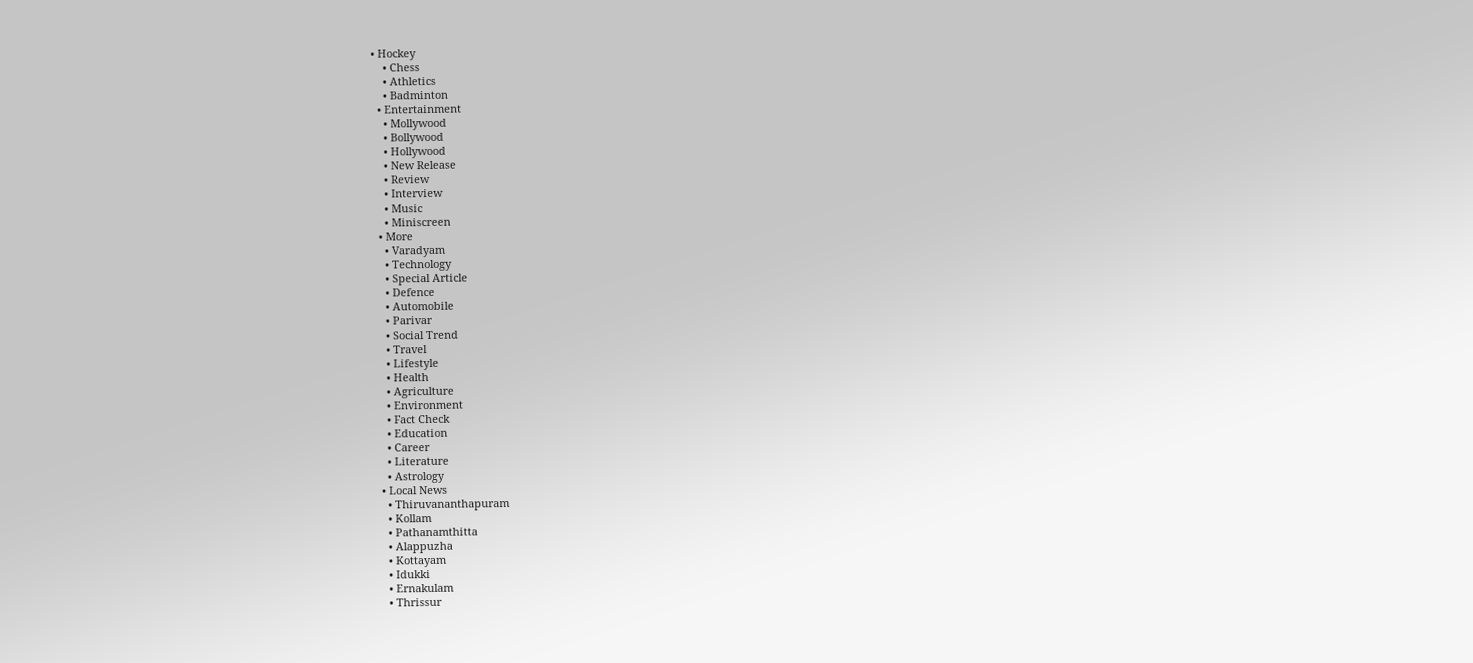• Hockey
    • Chess
    • Athletics
    • Badminton
  • Entertainment
    • Mollywood
    • Bollywood
    • Hollywood
    • New Release
    • Review
    • Interview
    • Music
    • Miniscreen
  • More
    • Varadyam
    • Technology
    • Special Article
    • Defence
    • Automobile
    • Parivar
    • Social Trend
    • Travel
    • Lifestyle
    • Health
    • Agriculture
    • Environment
    • Fact Check
    • Education
    • Career
    • Literature
    • Astrology
  • Local News
    • Thiruvananthapuram
    • Kollam
    • Pathanamthitta
    • Alappuzha
    • Kottayam
    • Idukki
    • Ernakulam
    • Thrissur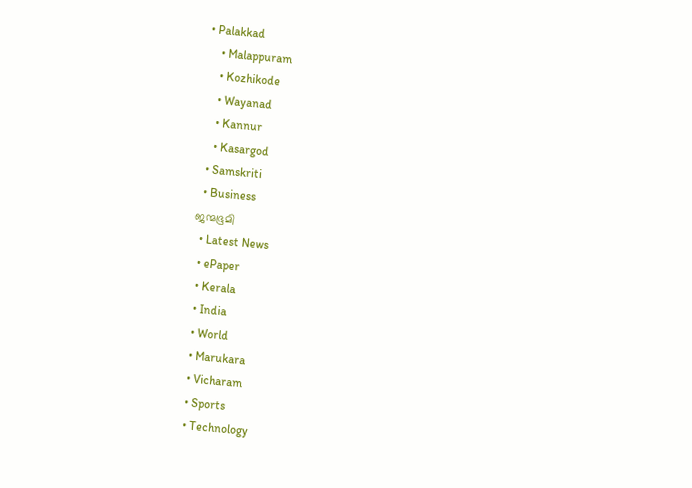• Palakkad
    • Malappuram
    • Kozhikode
    • Wayanad
    • Kannur
    • Kasargod
  • Samskriti
  • Business
ജന്മഭൂമി
  • Latest News
  • ePaper
  • Kerala
  • India
  • World
  • Marukara
  • Vicharam
  • Sports
  • Technology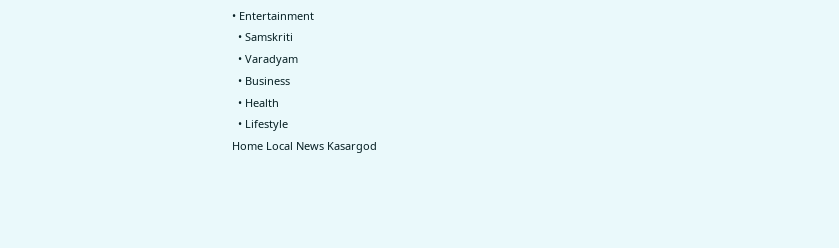• Entertainment
  • Samskriti
  • Varadyam
  • Business
  • Health
  • Lifestyle
Home Local News Kasargod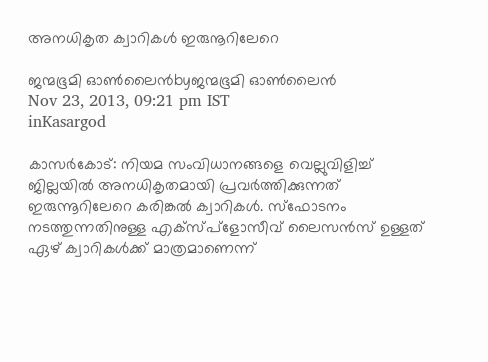അനധികൃത ക്വാറികള്‍ ഇരുനൂറിലേറെ

ജന്മഭൂമി ഓണ്‍ലൈന്‍byജന്മഭൂമി ഓണ്‍ലൈന്‍
Nov 23, 2013, 09:21 pm IST
inKasargod

കാസര്‍കോട്‌: നിയമ സംവിധാനങ്ങളെ വെല്ലുവിളിച്ച്‌ ജില്ലയില്‍ അനധികൃതമായി പ്രവര്‍ത്തിക്കുന്നത്‌ ഇരുന്നൂറിലേറെ കരിങ്കല്‍ ക്വാറികള്‍. സ്ഫോടനം നടത്തുന്നതിനുള്ള എക്സ്പ്ളോസീവ്‌ ലൈസന്‍സ്‌ ഉള്ളത്‌ ഏഴ്‌ ക്വാറികള്‍ക്ക്‌ മാത്രമാണെന്ന്‌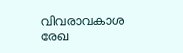വിവരാവകാശ രേഖ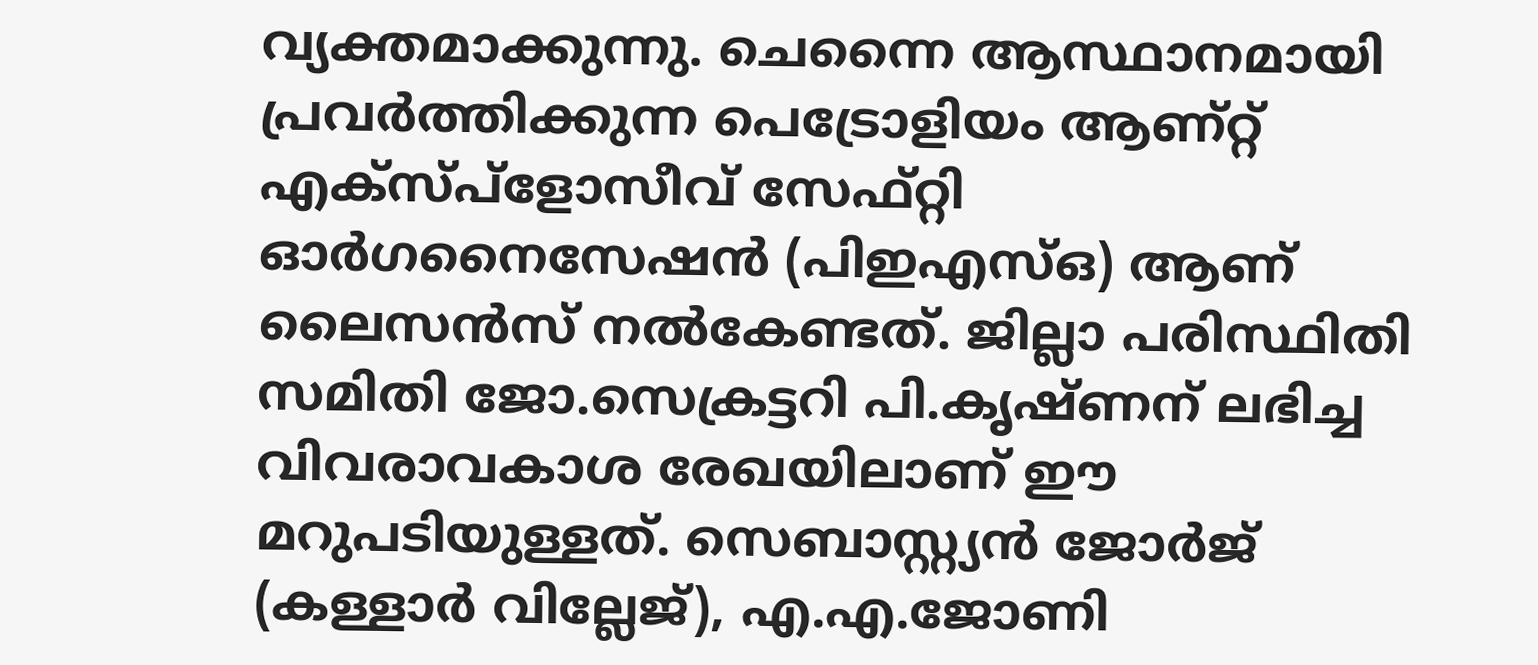വ്യക്തമാക്കുന്നു. ചെന്നൈ ആസ്ഥാനമായി പ്രവര്‍ത്തിക്കുന്ന പെട്രോളിയം ആണ്റ്റ്‌ എക്സ്പ്ളോസീവ്‌ സേഫ്റ്റി ഓര്‍ഗനൈസേഷന്‍ (പിഇഎസ്‌ഒ) ആണ്‌ ലൈസന്‍സ്‌ നല്‍കേണ്ടത്‌. ജില്ലാ പരിസ്ഥിതി സമിതി ജോ.സെക്രട്ടറി പി.കൃഷ്ണന്‌ ലഭിച്ച വിവരാവകാശ രേഖയിലാണ്‌ ഈ മറുപടിയുള്ളത്‌. സെബാസ്റ്റ്യന്‍ ജോര്‍ജ്‌ (കള്ളാര്‍ വില്ലേജ്‌), എ.എ.ജോണി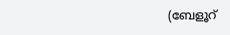(ബേളൂറ്‍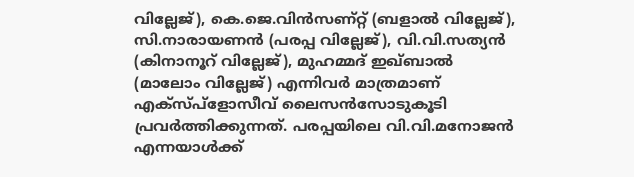വില്ലേജ്‌), കെ.ജെ.വിന്‍സണ്റ്റ്‌ (ബളാല്‍ വില്ലേജ്‌), സി.നാരായണന്‍ (പരപ്പ വില്ലേജ്‌), വി.വി.സത്യന്‍ (കിനാനൂറ്‍ വില്ലേജ്‌), മുഹമ്മദ്‌ ഇഖ്ബാല്‍ (മാലോം വില്ലേജ്‌) എന്നിവര്‍ മാത്രമാണ്‌ എക്സ്പ്ളോസീവ്‌ ലൈസന്‍സോടുകൂടി പ്രവര്‍ത്തിക്കുന്നത്‌. പരപ്പയിലെ വി.വി.മനോജന്‍ എന്നയാള്‍ക്ക്‌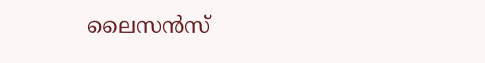ലൈസന്‍സ്‌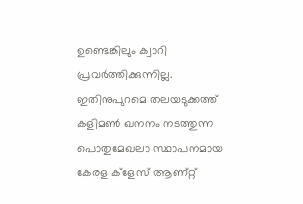ഉണ്ടെങ്കിലും ക്വാറി പ്രവര്‍ത്തിക്കുന്നില്ല. ഇതിനുപുറമെ തലയടുക്കത്ത്‌ കളിമണ്‍ ഖനനം നടത്തുന്ന പൊതുമേഖലാ സ്ഥാപനമായ കേരള ക്ളേസ്‌ ആണ്റ്റ്‌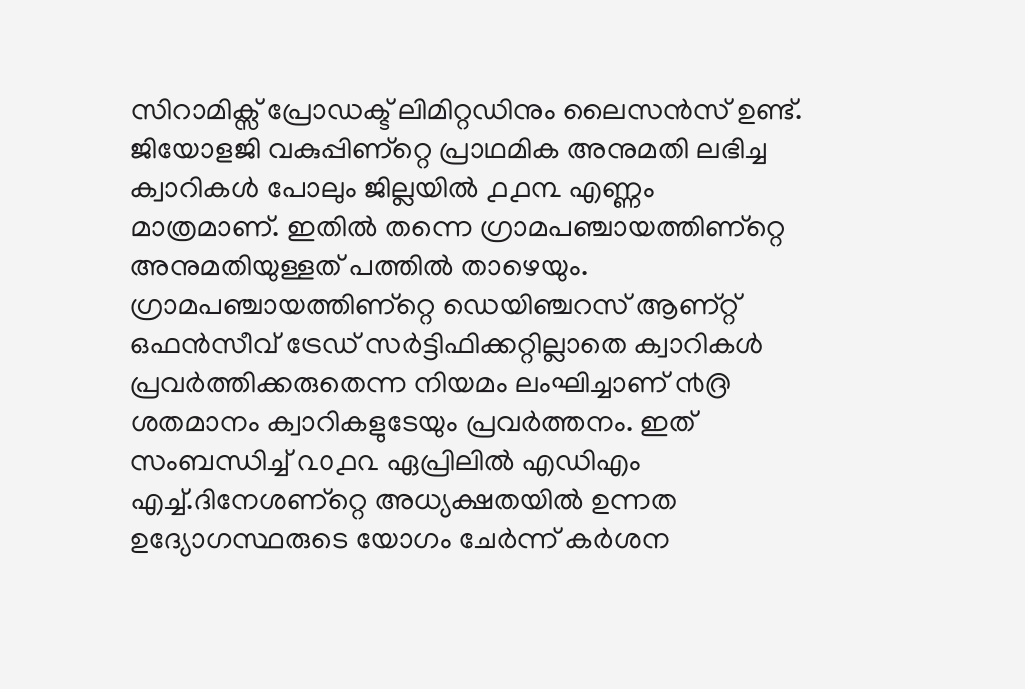സിറാമിക്സ്‌ പ്രോഡക്ട്‌ ലിമിറ്റഡിനും ലൈസന്‍സ്‌ ഉണ്ട്‌. ജിയോളജി വകുപ്പിണ്റ്റെ പ്രാഥമിക അനുമതി ലഭിച്ച ക്വാറികള്‍ പോലും ജില്ലയില്‍ ൧൧൩ എണ്ണം മാത്രമാണ്‌. ഇതില്‍ തന്നെ ഗ്രാമപഞ്ചായത്തിണ്റ്റെ അനുമതിയുള്ളത്‌ പത്തില്‍ താഴെയും. ഗ്രാമപഞ്ചായത്തിണ്റ്റെ ഡെയിഞ്ചറസ്‌ ആണ്റ്റ്‌ ഒഫന്‍സീവ്‌ ട്രേഡ്‌ സര്‍ട്ടിഫിക്കറ്റില്ലാതെ ക്വാറികള്‍ പ്രവര്‍ത്തിക്കരുതെന്ന നിയമം ലംഘിച്ചാണ്‌ ൯൫ ശതമാനം ക്വാറികളുടേയും പ്രവര്‍ത്തനം. ഇത്‌ സംബന്ധിച്ച്‌ ൨൦൧൨ ഏപ്രിലില്‍ എഡിഎം എച്ച്‌.ദിനേശണ്റ്റെ അധ്യക്ഷതയില്‍ ഉന്നത ഉദ്യോഗസ്ഥരുടെ യോഗം ചേര്‍ന്ന്‌ കര്‍ശന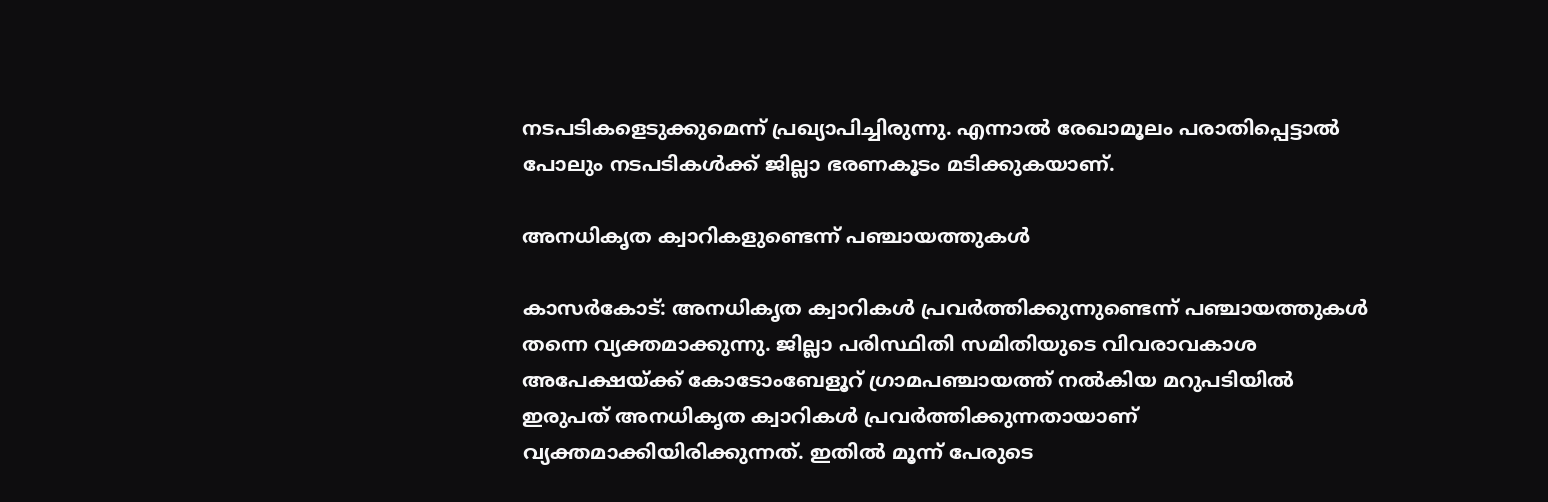നടപടികളെടുക്കുമെന്ന്‌ പ്രഖ്യാപിച്ചിരുന്നു. എന്നാല്‍ രേഖാമൂലം പരാതിപ്പെട്ടാല്‍ പോലും നടപടികള്‍ക്ക്‌ ജില്ലാ ഭരണകൂടം മടിക്കുകയാണ്‌.

അനധികൃത ക്വാറികളുണ്ടെന്ന്‌ പഞ്ചായത്തുകള്‍

കാസര്‍കോട്‌: അനധികൃത ക്വാറികള്‍ പ്രവര്‍ത്തിക്കുന്നുണ്ടെന്ന്‌ പഞ്ചായത്തുകള്‍ തന്നെ വ്യക്തമാക്കുന്നു. ജില്ലാ പരിസ്ഥിതി സമിതിയുടെ വിവരാവകാശ അപേക്ഷയ്‌ക്ക്‌ കോടോംബേളൂറ്‍ ഗ്രാമപഞ്ചായത്ത്‌ നല്‍കിയ മറുപടിയില്‍ ഇരുപത്‌ അനധികൃത ക്വാറികള്‍ പ്രവര്‍ത്തിക്കുന്നതായാണ്‌ വ്യക്തമാക്കിയിരിക്കുന്നത്‌. ഇതില്‍ മൂന്ന്‌ പേരുടെ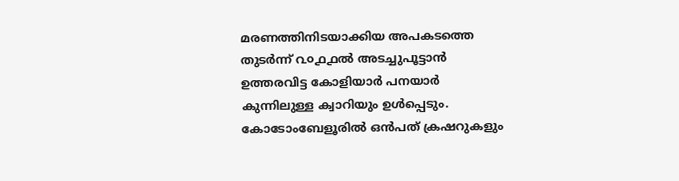മരണത്തിനിടയാക്കിയ അപകടത്തെ തുടര്‍ന്ന്‌ ൨൦൧൧ല്‍ അടച്ചുപൂട്ടാന്‍ ഉത്തരവിട്ട കോളിയാര്‍ പനയാര്‍ കുന്നിലുള്ള ക്വാറിയും ഉള്‍പ്പെടും. കോടോംബേളൂരില്‍ ഒന്‍പത്‌ ക്രഷറുകളും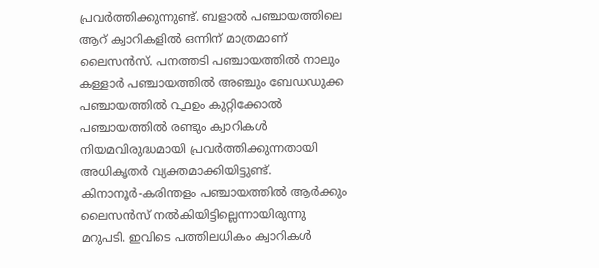പ്രവര്‍ത്തിക്കുന്നുണ്ട്‌. ബളാല്‍ പഞ്ചായത്തിലെ ആറ്‌ ക്വാറികളില്‍ ഒന്നിന്‌ മാത്രമാണ്‌ ലൈസന്‍സ്‌. പനത്തടി പഞ്ചായത്തില്‍ നാലും കള്ളാര്‍ പഞ്ചായത്തില്‍ അഞ്ചും ബേഡഡുക്ക പഞ്ചായത്തില്‍ ൨൧ഉം കുറ്റിക്കോല്‍ പഞ്ചായത്തില്‍ രണ്ടും ക്വാറികള്‍ നിയമവിരുദ്ധമായി പ്രവര്‍ത്തിക്കുന്നതായി അധികൃതര്‍ വ്യക്തമാക്കിയിട്ടുണ്ട്‌. കിനാനൂര്‍-കരിന്തളം പഞ്ചായത്തില്‍ ആര്‍ക്കും ലൈസന്‍സ്‌ നല്‍കിയിട്ടില്ലെന്നായിരുന്നു മറുപടി. ഇവിടെ പത്തിലധികം ക്വാറികള്‍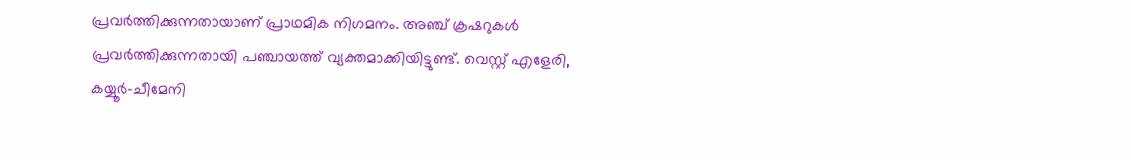പ്രവര്‍ത്തിക്കുന്നതായാണ്‌ പ്രാഥമിക നിഗമനം. അഞ്ച്‌ ക്രഷറുകള്‍ പ്രവര്‍ത്തിക്കുന്നതായി പഞ്ചായത്ത്‌ വ്യക്തമാക്കിയിട്ടുണ്ട്‌. വെസ്റ്റ്‌ എളേരി, കയ്യൂര്‍-ചീമേനി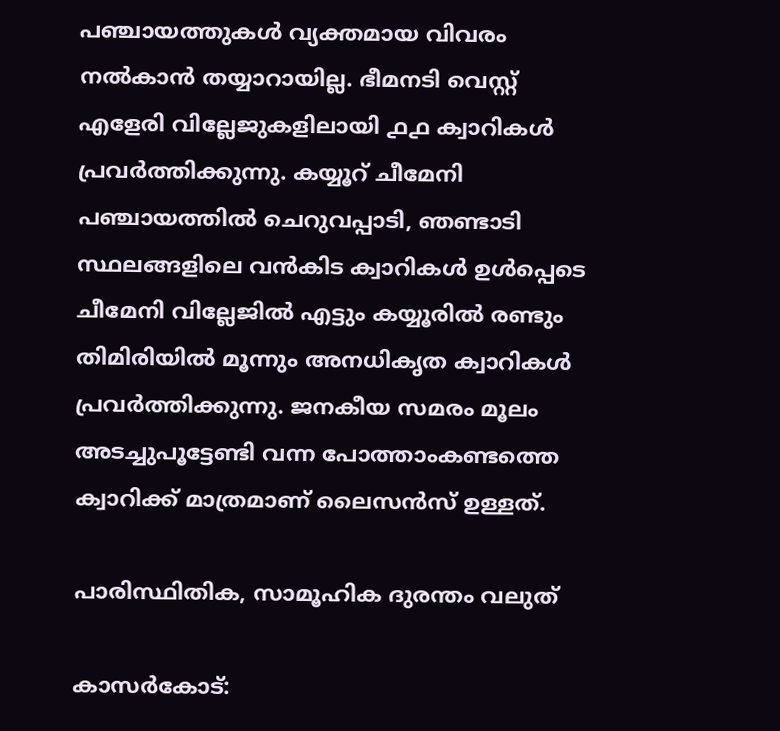പഞ്ചായത്തുകള്‍ വ്യക്തമായ വിവരം നല്‍കാന്‍ തയ്യാറായില്ല. ഭീമനടി വെസ്റ്റ്‌ എളേരി വില്ലേജുകളിലായി ൧൧ ക്വാറികള്‍ പ്രവര്‍ത്തിക്കുന്നു. കയ്യൂറ്‍ ചീമേനി പഞ്ചായത്തില്‍ ചെറുവപ്പാടി, ഞണ്ടാടി സ്ഥലങ്ങളിലെ വന്‍കിട ക്വാറികള്‍ ഉള്‍പ്പെടെ ചീമേനി വില്ലേജില്‍ എട്ടും കയ്യൂരില്‍ രണ്ടും തിമിരിയില്‍ മൂന്നും അനധികൃത ക്വാറികള്‍ പ്രവര്‍ത്തിക്കുന്നു. ജനകീയ സമരം മൂലം അടച്ചുപൂട്ടേണ്ടി വന്ന പോത്താംകണ്ടത്തെ ക്വാറിക്ക്‌ മാത്രമാണ്‌ ലൈസന്‍സ്‌ ഉള്ളത്‌.

പാരിസ്ഥിതിക, സാമൂഹിക ദുരന്തം വലുത്‌

കാസര്‍കോട്‌: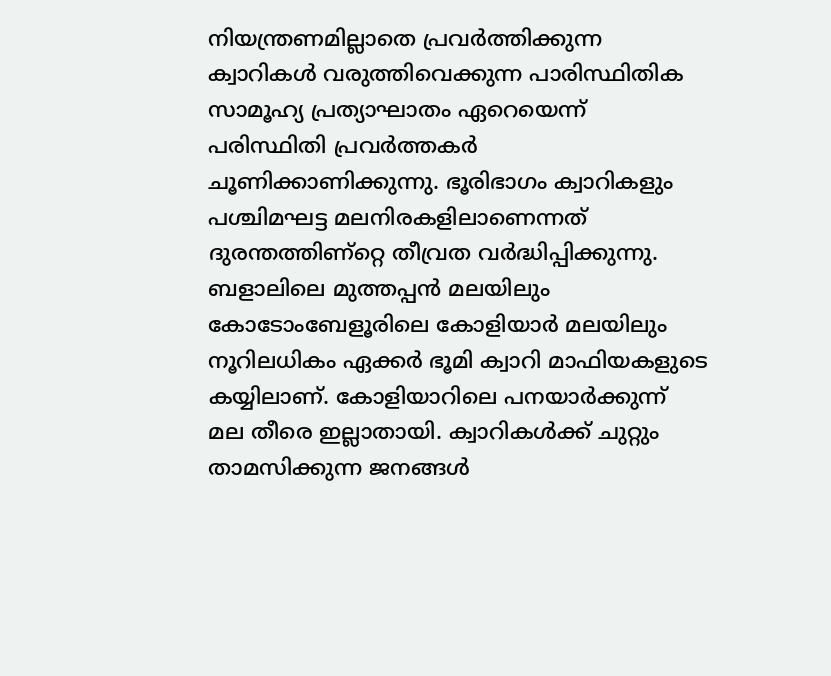നിയന്ത്രണമില്ലാതെ പ്രവര്‍ത്തിക്കുന്ന ക്വാറികള്‍ വരുത്തിവെക്കുന്ന പാരിസ്ഥിതിക സാമൂഹ്യ പ്രത്യാഘാതം ഏറെയെന്ന്‌ പരിസ്ഥിതി പ്രവര്‍ത്തകര്‍ ചൂണിക്കാണിക്കുന്നു. ഭൂരിഭാഗം ക്വാറികളും പശ്ചിമഘട്ട മലനിരകളിലാണെന്നത്‌ ദുരന്തത്തിണ്റ്റെ തീവ്രത വര്‍ദ്ധിപ്പിക്കുന്നു. ബളാലിലെ മുത്തപ്പന്‍ മലയിലും കോടോംബേളൂരിലെ കോളിയാര്‍ മലയിലും നൂറിലധികം ഏക്കര്‍ ഭൂമി ക്വാറി മാഫിയകളുടെ കയ്യിലാണ്‌. കോളിയാറിലെ പനയാര്‍ക്കുന്ന്‌ മല തീരെ ഇല്ലാതായി. ക്വാറികള്‍ക്ക്‌ ചുറ്റും താമസിക്കുന്ന ജനങ്ങള്‍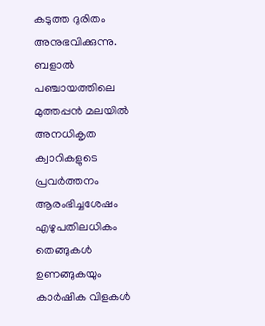കടുത്ത ദുരിതം അനുഭവിക്കുന്നു. ബളാല്‍ പഞ്ചായത്തിലെ മുത്തപ്പന്‍ മലയില്‍ അനധികൃത ക്വാറികളുടെ പ്രവര്‍ത്തനം ആരംഭിച്ചശേഷം എഴുപതിലധികം തെങ്ങുകള്‍ ഉണങ്ങുകയും കാര്‍ഷിക വിളകള്‍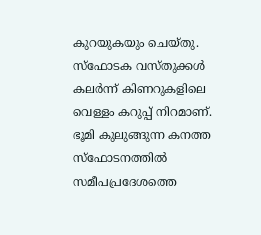കുറയുകയും ചെയ്തു. സ്ഫോടക വസ്തുക്കള്‍ കലര്‍ന്ന്‌ കിണറുകളിലെ വെള്ളം കറുപ്പ്‌ നിറമാണ്‌. ഭൂമി കുലുങ്ങുന്ന കനത്ത സ്ഫോടനത്തില്‍ സമീപപ്രദേശത്തെ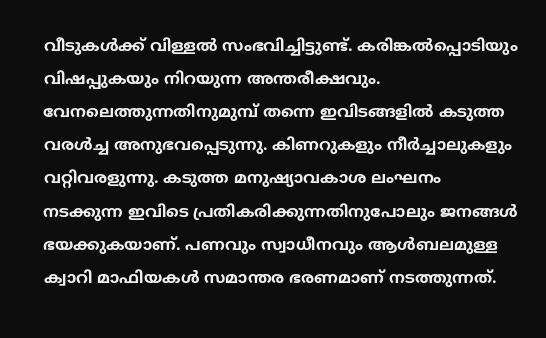വീടുകള്‍ക്ക്‌ വിള്ളല്‍ സംഭവിച്ചിട്ടുണ്ട്‌. കരിങ്കല്‍പ്പൊടിയും വിഷപ്പുകയും നിറയുന്ന അന്തരീക്ഷവും. വേനലെത്തുന്നതിനുമുമ്പ്‌ തന്നെ ഇവിടങ്ങളില്‍ കടുത്ത വരള്‍ച്ച അനുഭവപ്പെടുന്നു. കിണറുകളും നീര്‍ച്ചാലുകളും വറ്റിവരളുന്നു. കടുത്ത മനുഷ്യാവകാശ ലംഘനം നടക്കുന്ന ഇവിടെ പ്രതികരിക്കുന്നതിനുപോലും ജനങ്ങള്‍ ഭയക്കുകയാണ്‌. പണവും സ്വാധീനവും ആള്‍ബലമുള്ള ക്വാറി മാഫിയകള്‍ സമാന്തര ഭരണമാണ്‌ നടത്തുന്നത്‌.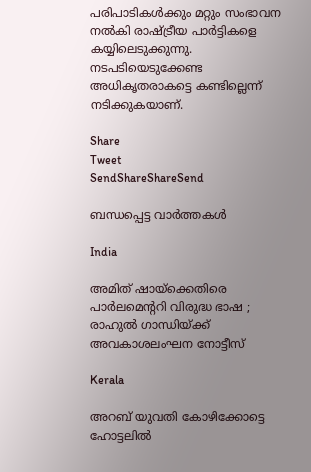പരിപാടികള്‍ക്കും മറ്റും സംഭാവന നല്‍കി രാഷ്‌ട്രീയ പാര്‍ട്ടികളെ കയ്യിലെടുക്കുന്നു. നടപടിയെടുക്കേണ്ട അധികൃതരാകട്ടെ കണ്ടില്ലെന്ന്‌ നടിക്കുകയാണ്‌.

Share
Tweet
SendShareShareSend

ബന്ധപ്പെട്ട വാര്‍ത്തകള്‍

India

അമിത് ഷായ്‌ക്കെതിരെ പാർലമെന്ററി വിരുദ്ധ ഭാഷ ; രാഹുൽ ഗാന്ധിയ്‌ക്ക് അവകാശലംഘന നോട്ടീസ്

Kerala

അറബ് യുവതി കോഴിക്കോട്ടെ ഹോട്ടലില്‍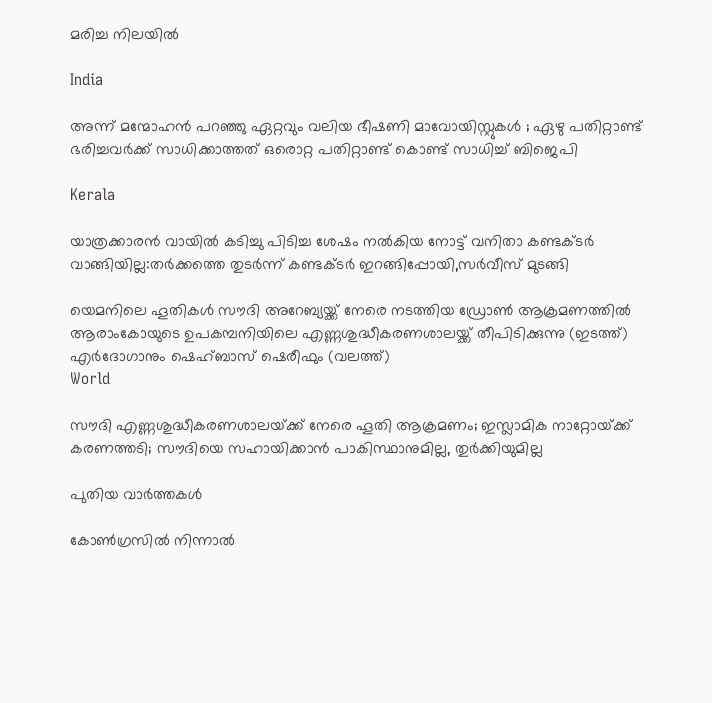മരിച്ച നിലയില്‍

India

അന്ന് മന്മോഹൻ പറഞ്ഞു ഏറ്റവും വലിയ ഭീഷണി മാവോയിസ്റ്റുകൾ ; ഏഴു പതിറ്റാണ്ട് ഭരിച്ചവര്‍ക്ക് സാധിക്കാത്തത് ഒരൊറ്റ പതിറ്റാണ്ട് കൊണ്ട് സാധിച്ച് ബിജെപി

Kerala

യാത്രക്കാരന്‍ വായില്‍ കടിച്ചു പിടിച്ച ശേഷം നല്‍കിയ നോട്ട് വനിതാ കണ്ടക്ടര്‍ വാങ്ങിയില്ല:തര്‍ക്കത്തെ തുടര്‍ന്ന് കണ്ടക്ടര്‍ ഇറങ്ങിപ്പോയി,സര്‍വീസ് മുടങ്ങി

യെമനിലെ ഹൂതികള്‍ സൗദി അറേബ്യയ്ക്ക് നേരെ നടത്തിയ ഡ്രോണ്‍ ആക്രമണത്തില്‍ ആരാംകോയുടെ ഉപകമ്പനിയിലെ എണ്ണശുദ്ധീകരണശാലയ്ക്ക് തീപിടിക്കുന്നു (ഇടത്ത്) എര്‍ദോഗാനും ഷെഹ്ബാസ് ഷെരീഫും (വലത്ത്)
World

സൗദി എണ്ണശുദ്ധീകരണശാലയ്‌ക്ക് നേരെ ‍ഹൂതി ആക്രമണം; ഇസ്ലാമിക നാറ്റോയ്‌ക്ക് കരണത്തടി; സൗദിയെ സഹായിക്കാന്‍ പാകിസ്ഥാനുമില്ല, തുര്‍ക്കിയുമില്ല

പുതിയ വാര്‍ത്തകള്‍

കോൺഗ്രസിൽ നിന്നാൽ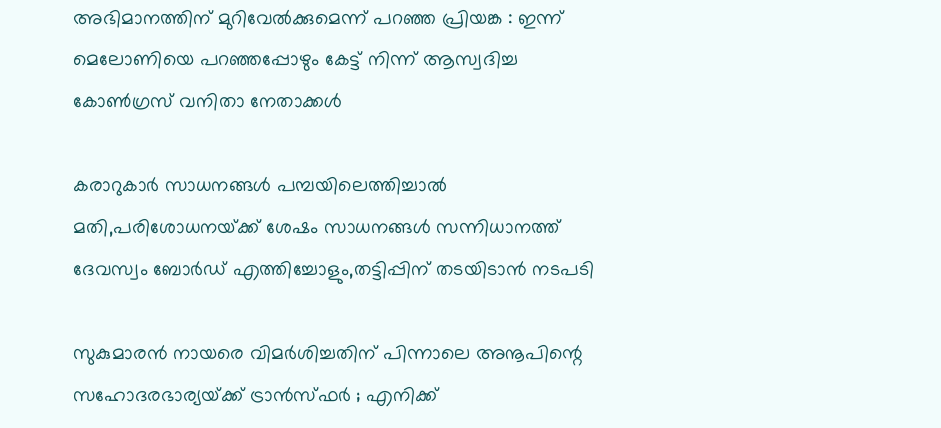അഭിമാനത്തിന് മുറിവേൽക്കുമെന്ന് പറഞ്ഞ പ്രിയങ്ക : ഇന്ന് മെലോണിയെ പറഞ്ഞപ്പോഴും കേട്ട് നിന്ന് ആസ്വദിച്ച കോൺഗ്രസ് വനിതാ നേതാക്കൾ

കരാറുകാര്‍ സാധനങ്ങള്‍ പമ്പയിലെത്തിച്ചാല്‍ മതി,പരിശോധനയ്‌ക്ക് ശേഷം സാധനങ്ങള്‍ സന്നിധാനത്ത് ദേവസ്വം ബോര്‍ഡ് എത്തിച്ചോളും,തട്ടിപ്പിന് തടയിടാന്‍ നടപടി

സുകുമാരൻ നായരെ വിമർശിച്ചതിന് പിന്നാലെ അനൂപിന്റെ സഹോദരഭാര്യയ്‌ക്ക് ട്രാൻസ്ഫർ ; എനിക്ക്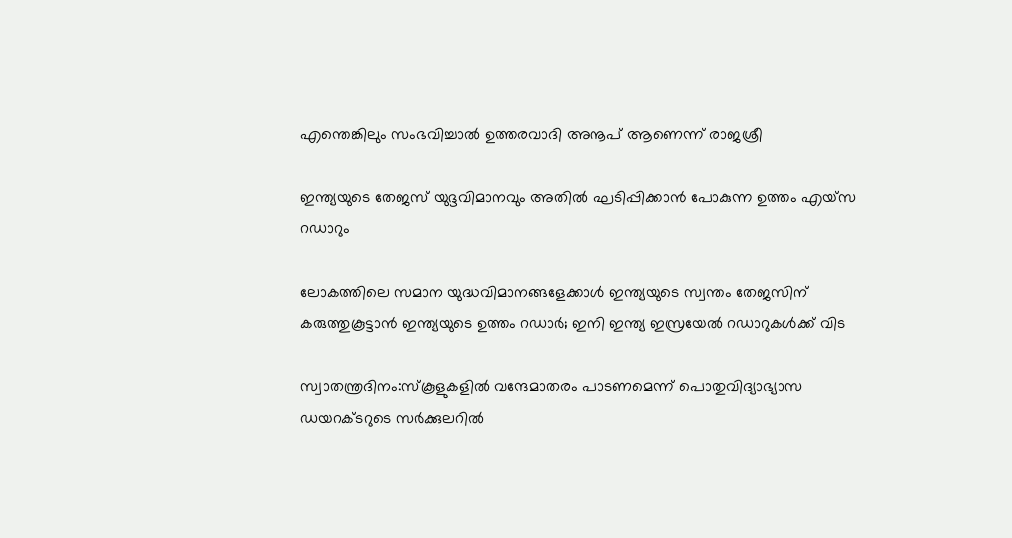എന്തെങ്കിലും സംഭവിച്ചാൽ ഉത്തരവാദി അനൂപ് ആണെന്ന് രാജശ്രീ

ഇന്ത്യയുടെ തേജസ് യുദ്ദവിമാനവും അതില്‍ ഘടിപ്പിക്കാന്‍ പോകുന്ന ഉത്തം എയ്സ റഡാറും

ലോകത്തിലെ സമാന യുദ്ധവിമാനങ്ങളേക്കാള്‍ ഇന്ത്യയുടെ സ്വന്തം തേജസിന് കരുത്തുകൂട്ടാന്‍ ഇന്ത്യയുടെ ഉത്തം റഡാര്‍; ഇനി ഇന്ത്യ ഇസ്രയേല്‍ റഡാറുകള്‍ക്ക് വിട

സ്വാതന്ത്രദിനം:സ്‌കൂളുകളില്‍ വന്ദേമാതരം പാടണമെന്ന് പൊതുവിദ്യാഭ്യാസ ഡയറക്ടറുടെ സര്‍ക്കുലറില്‍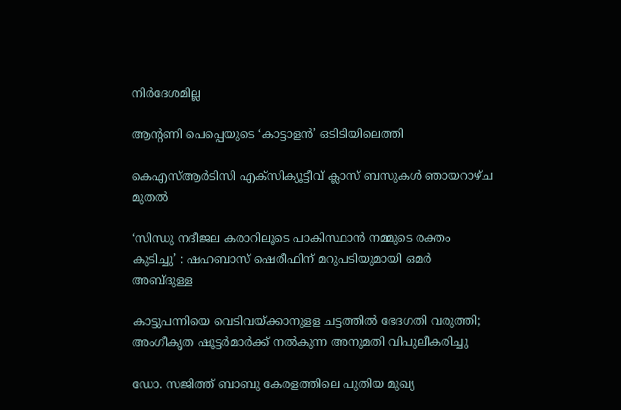നിര്‍ദേശമില്ല

ആന്റണി പെപ്പെയുടെ ‘കാട്ടാളൻ’ ഒടിടിയിലെത്തി

കെഎസ്ആര്‍ടിസി എക്സിക്യൂട്ടീവ് ക്ലാസ് ബസുകള്‍ ഞായറാഴ്ച മുതല്‍

‘സിന്ധു നദീജല കരാറിലൂടെ പാകിസ്ഥാൻ നമ്മുടെ രക്തം കുടിച്ചു’ : ഷഹബാസ് ഷെരീഫിന് മറുപടിയുമായി ഒമർ അബ്ദുള്ള

കാട്ടുപന്നിയെ വെടിവയ്‌ക്കാനുളള ചട്ടത്തില്‍ ഭേദഗതി വരുത്തി; അംഗീകൃത ഷൂട്ടര്‍മാര്‍ക്ക് നല്‍കുന്ന അനുമതി വിപുലീകരിച്ചു

ഡോ. സജിത്ത് ബാബു കേരളത്തിലെ പുതിയ മുഖ്യ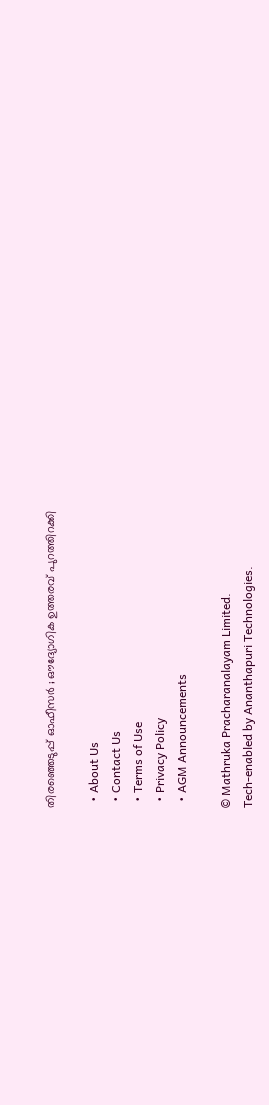തിരഞ്ഞെടുപ്പ് ഓഫീസർ ; ഔദ്യോഗിക ഉത്തരവ് പുറത്തിറക്കി

  • About Us
  • Contact Us
  • Terms of Use
  • Privacy Policy
  • AGM Announcements

© Mathruka Pracharanalayam Limited.
Tech-enabled by Ananthapuri Technologies.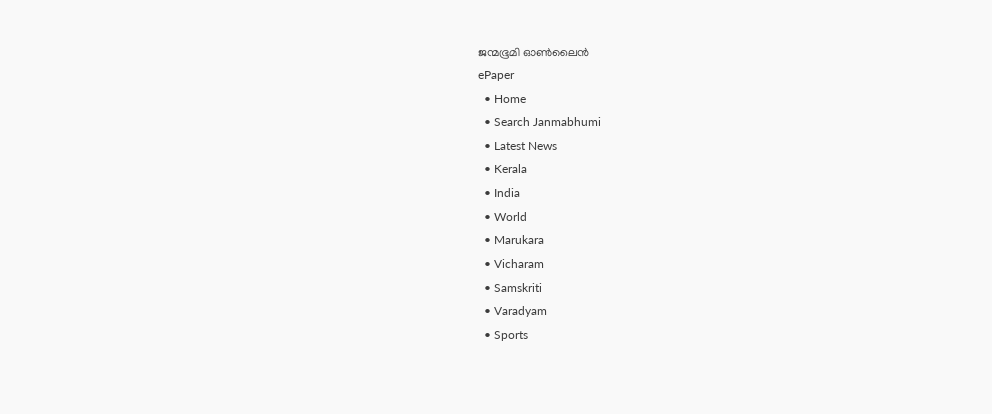ജന്മഭൂമി ഓണ്‍ലൈന്‍
ePaper
  • Home
  • Search Janmabhumi
  • Latest News
  • Kerala
  • India
  • World
  • Marukara
  • Vicharam
  • Samskriti
  • Varadyam
  • Sports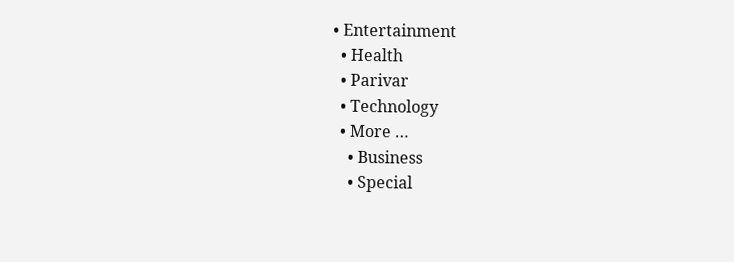• Entertainment
  • Health
  • Parivar
  • Technology
  • More …
    • Business
    • Special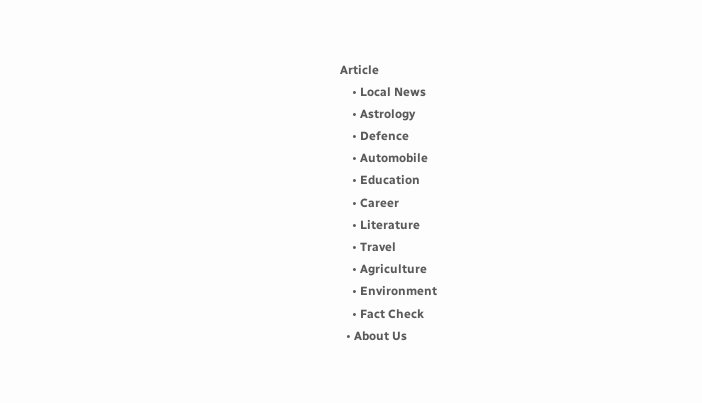Article
    • Local News
    • Astrology
    • Defence
    • Automobile
    • Education
    • Career
    • Literature
    • Travel
    • Agriculture
    • Environment
    • Fact Check
  • About Us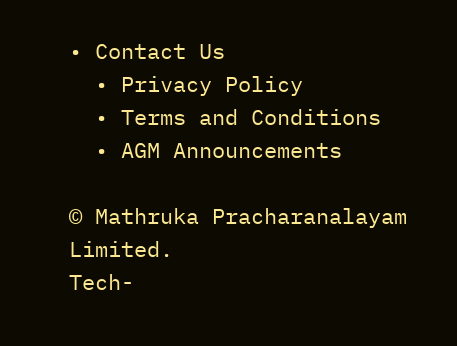• Contact Us
  • Privacy Policy
  • Terms and Conditions
  • AGM Announcements

© Mathruka Pracharanalayam Limited.
Tech-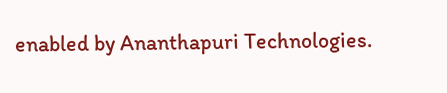enabled by Ananthapuri Technologies.